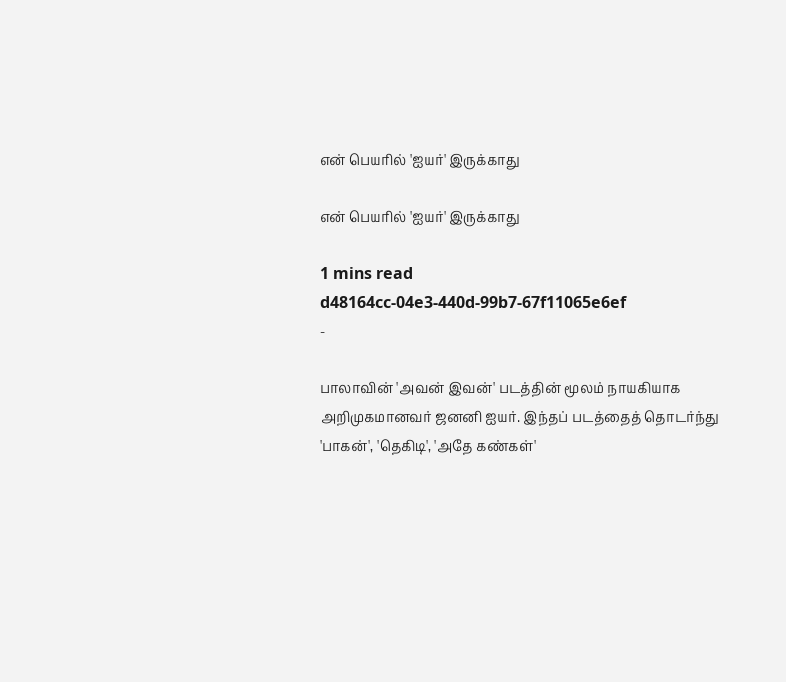என் பெயரில் 'ஐயர்' இருக்காது

என் பெயரில் 'ஐயர்' இருக்காது

1 mins read
d48164cc-04e3-440d-99b7-67f11065e6ef
-

பாலாவின் 'அவன் இவன்' படத்தின் மூலம் நாயகியாக அறிமுகமானவர் ஜனனி ஐயர். இந்தப் படத்தைத் தொடர்ந்து 'பாகன்', 'தெகிடி', 'அதே கண்கள்'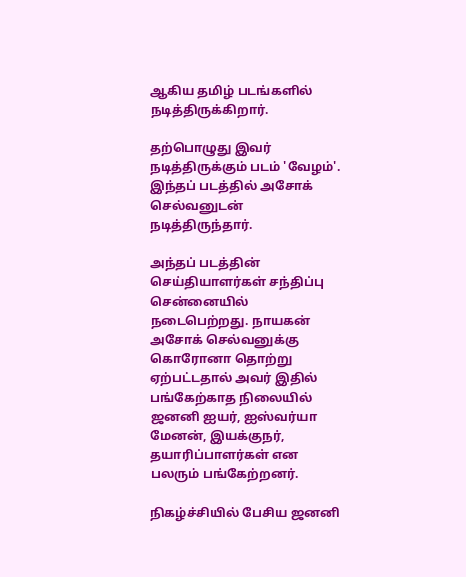ஆகிய தமிழ் படங்களில் நடித்திருக்கிறார்.

தற்பொழுது இவர் நடித்திருக்கும் படம் 'வேழம்'. இந்தப் படத்தில் அசோக் செல்வனுடன் நடித்திருந்தார்.

அந்தப் படத்தின் செய்தியாளர்கள் சந்திப்பு சென்னையில் நடைபெற்றது. நாயகன் அசோக் செல்வனுக்கு கொரோனா தொற்று ஏற்பட்டதால் அவர் இதில் பங்கேற்காத நிலையில் ஜனனி ஐயர், ஐஸ்வர்யா மேனன், இயக்குநர், தயாரிப்பாளர்கள் என பலரும் பங்கேற்றனர்.

நிகழ்ச்சியில் பேசிய ஜனனி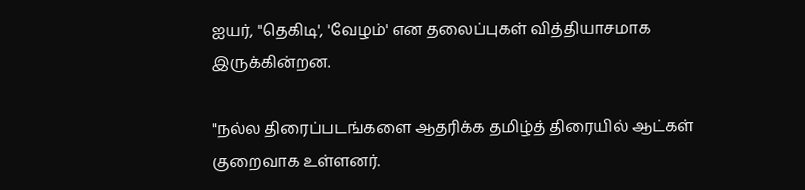ஐயர், "தெகிடி', 'வேழம்' என தலைப்புகள் வித்தியாசமாக இருக்கின்றன.

"நல்ல திரைப்படங்களை ஆதரிக்க தமிழ்த் திரையில் ஆட்கள் குறைவாக உள்ளனர்.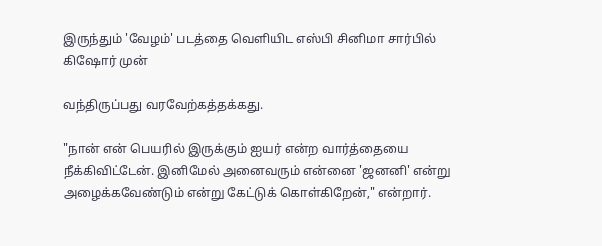இருந்தும் 'வேழம்' படத்தை வெளியிட எஸ்பி சினிமா சார்பில் கிஷோர் முன்

வந்திருப்பது வரவேற்கத்தக்கது.

"நான் என் பெயரில் இருக்கும் ஐயர் என்ற வார்த்தையை நீக்கிவிட்டேன். இனிமேல் அனைவரும் என்னை 'ஜனனி' என்று அழைக்கவேண்டும் என்று கேட்டுக் கொள்கிறேன்," என்றார்.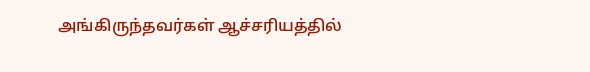அங்கிருந்தவர்கள் ஆச்சரியத்தில்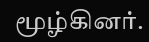மூழ்கினர்.